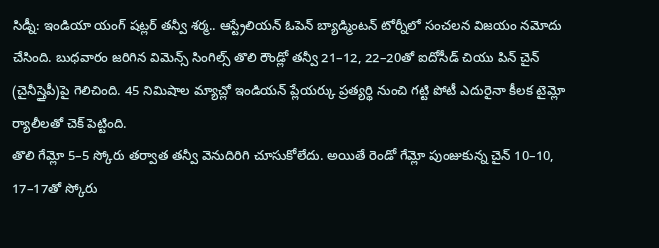సిడ్నీ: ఇండియా యంగ్ షట్లర్ తన్వీ శర్మ.. ఆస్ట్రేలియన్ ఓపెన్ బ్యాడ్మింటన్ టోర్నీలో సంచలన విజయం నమోదు చేసింది. బుధవారం జరిగిన విమెన్స్ సింగిల్స్ తొలి రౌండ్లో తన్వీ 21–12, 22–20తో ఐదోసీడ్ చియు పిన్ చైన్ (చైనీస్తైపీ)పై గెలిచింది. 45 నిమిషాల మ్యాచ్లో ఇండియన్ ప్లేయర్కు ప్రత్యర్థి నుంచి గట్టి పోటీ ఎదురైనా కీలక టైమ్లో ర్యాలీలతో చెక్ పెట్టింది.
తొలి గేమ్లో 5–5 స్కోరు తర్వాత తన్వీ వెనుదిరిగి చూసుకోలేదు. అయితే రెండో గేమ్లో పుంజుకున్న చైన్ 10–10, 17–17తో స్కోరు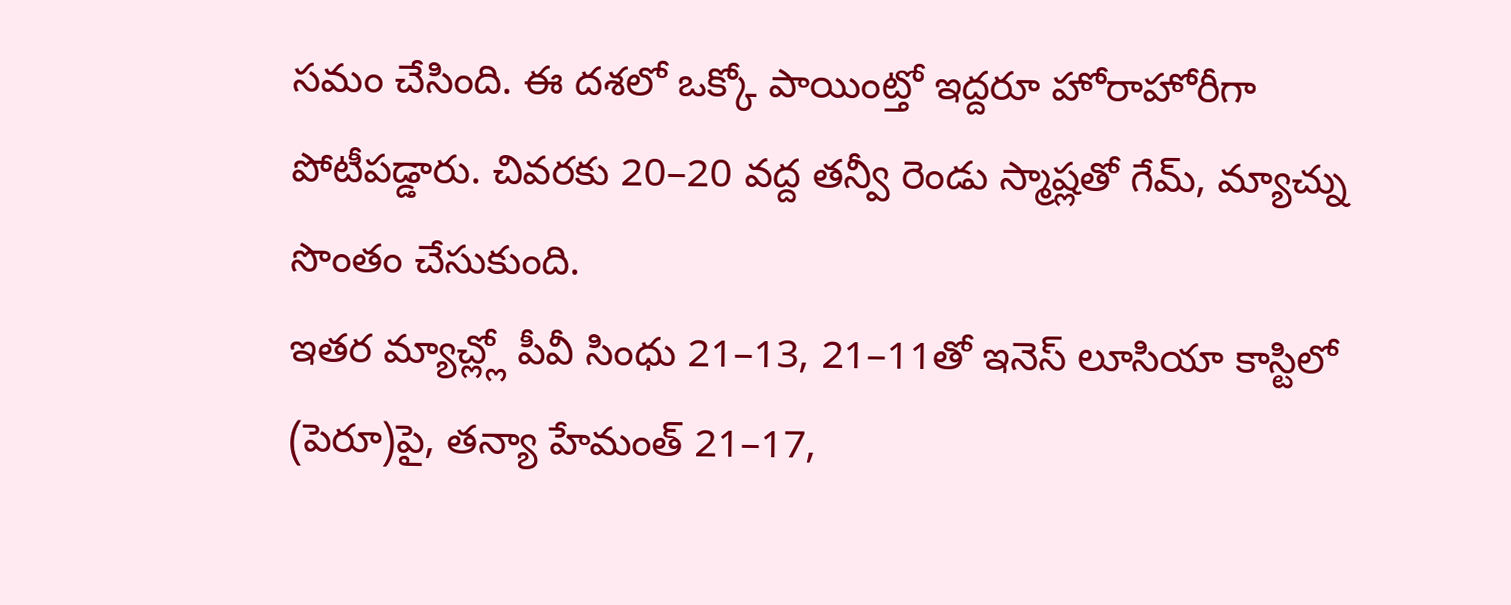సమం చేసింది. ఈ దశలో ఒక్కో పాయింట్తో ఇద్దరూ హోరాహోరీగా పోటీపడ్డారు. చివరకు 20–20 వద్ద తన్వీ రెండు స్మాష్లతో గేమ్, మ్యాచ్ను సొంతం చేసుకుంది.
ఇతర మ్యాచ్ల్లో పీవీ సింధు 21–13, 21–11తో ఇనెస్ లూసియా కాస్టిలో (పెరూ)పై, తన్యా హేమంత్ 21–17,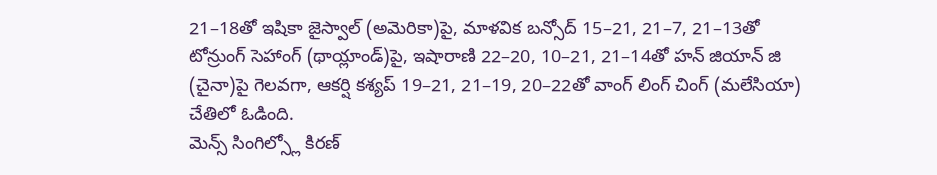21–18తో ఇషికా జైస్వాల్ (అమెరికా)పై, మాళవిక బన్సోద్ 15–21, 21–7, 21–13తో టోన్రుంగ్ సెహాంగ్ (థాయ్లాండ్)పై, ఇషారాణి 22–20, 10–21, 21–14తో హన్ జియాన్ జి (చైనా)పై గెలవగా, ఆకర్షి కశ్యప్ 19–21, 21–19, 20–22తో వాంగ్ లింగ్ చింగ్ (మలేసియా) చేతిలో ఓడింది.
మెన్స్ సింగిల్స్లో కిరణ్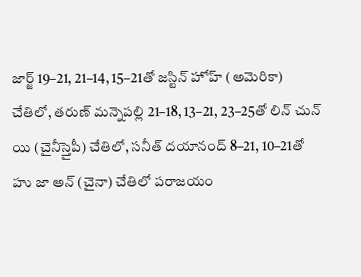జార్జ్ 19–21, 21–14, 15–21తో జస్టిన్ హోహ్ (అమెరికా) చేతిలో, తరుణ్ మన్నెపల్లి 21–18, 13–21, 23–25తో లిన్ చున్ యి (చైనీస్తైపీ) చేతిలో, సనీత్ దయానంద్ 8–21, 10–21తో హు జా అన్ (చైనా) చేతిలో పరాజయం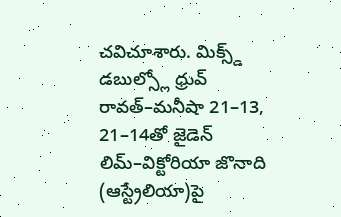చవిచూశారు. మిక్స్డ్ డబుల్స్లో ధ్రువ్ రావత్–మనీషా 21–13, 21–14తో జైడెన్ లిమ్–విక్టోరియా జొనాది (ఆస్ట్రేలియా)పై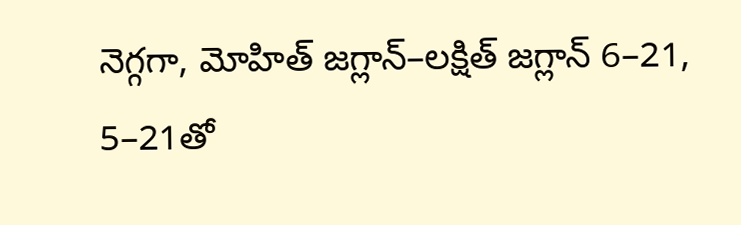నెగ్గగా, మోహిత్ జగ్లాన్–లక్షిత్ జగ్లాన్ 6–21, 5–21తో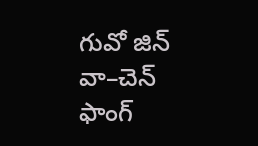గువో జిన్ వా–చెన్ ఫాంగ్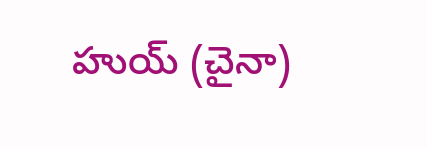హుయ్ (చైనా)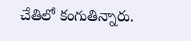చేతిలో కంగుతిన్నారు.